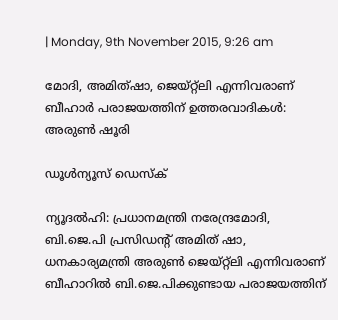| Monday, 9th November 2015, 9:26 am

മോദി, അമിത്ഷാ, ജെയ്റ്റ്‌ലി എന്നിവരാണ് ബീഹാര്‍ പരാജയത്തിന് ഉത്തരവാദികള്‍: അരുണ്‍ ഷൂരി

ഡൂള്‍ന്യൂസ് ഡെസ്‌ക്

ന്യൂദല്‍ഹി: പ്രധാനമന്ത്രി നരേന്ദ്രമോദി, ബി.ജെ.പി പ്രസിഡന്റ് അമിത് ഷാ, ധനകാര്യമന്ത്രി അരുണ്‍ ജെയ്റ്റ്‌ലി എന്നിവരാണ് ബീഹാറില്‍ ബി.ജെ.പിക്കുണ്ടായ പരാജയത്തിന്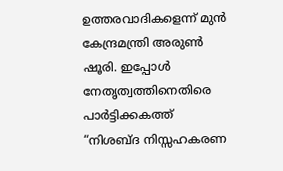ഉത്തരവാദികളെന്ന് മുന്‍ കേന്ദ്രമന്ത്രി അരുണ്‍ ഷൂരി. ഇപ്പോള്‍ നേതൃത്വത്തിനെതിരെ പാര്‍ട്ടിക്കകത്ത് “നിശബ്ദ നിസ്സഹകരണ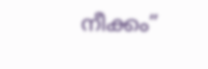നീക്കം”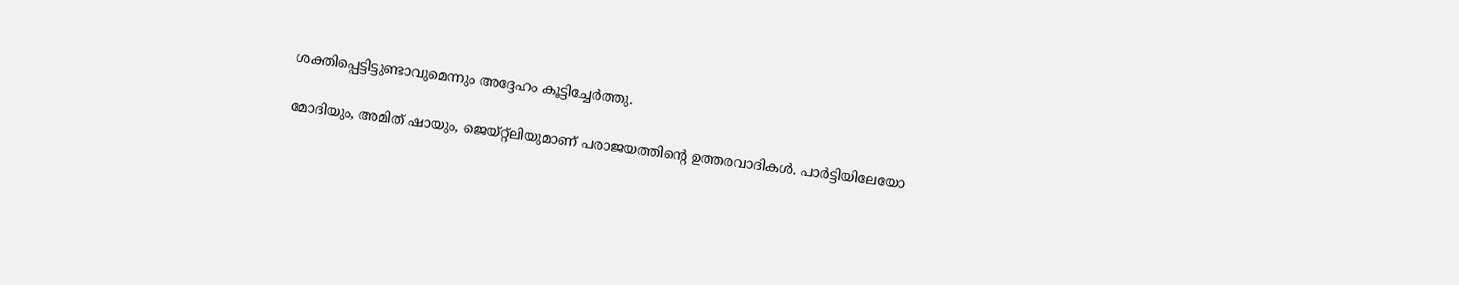ശക്തിപ്പെട്ടിട്ടുണ്ടാവുമെന്നും അദ്ദേഹം കൂട്ടിച്ചേര്‍ത്തു.

മോദിയും, അമിത് ഷായും, ജെയ്റ്റ്‌ലിയുമാണ് പരാജയത്തിന്റെ ഉത്തരവാദികള്‍. പാര്‍ട്ടിയിലേയോ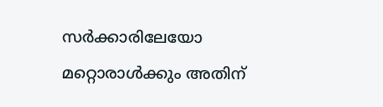സര്‍ക്കാരിലേയോ മറ്റൊരാള്‍ക്കും അതിന്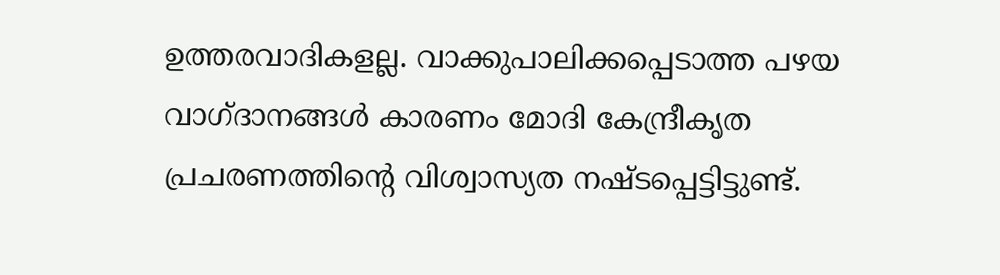ഉത്തരവാദികളല്ല. വാക്കുപാലിക്കപ്പെടാത്ത പഴയ വാഗ്ദാനങ്ങള്‍ കാരണം മോദി കേന്ദ്രീകൃത പ്രചരണത്തിന്റെ വിശ്വാസ്യത നഷ്ടപ്പെട്ടിട്ടുണ്ട്.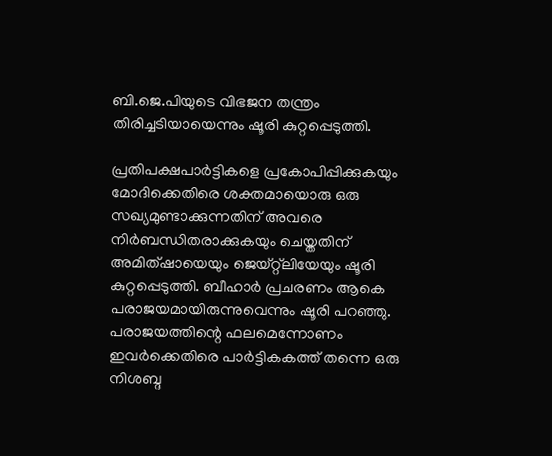ബി.ജെ.പിയുടെ വിഭജന തന്ത്രം തിരിച്ചടിയായെന്നും ഷൂരി കുറ്റപ്പെടുത്തി.

പ്രതിപക്ഷപാര്‍ട്ടികളെ പ്രകോപിപ്പിക്കുകയും മോദിക്കെതിരെ ശക്തമായൊരു ഒരു സഖ്യമുണ്ടാക്കുന്നതിന് അവരെ നിര്‍ബന്ധിതരാക്കുകയും ചെയ്തതിന് അമിത്ഷായെയും ജെയ്റ്റ്‌ലിയേയും ഷൂരി കുറ്റപ്പെടുത്തി. ബീഹാര്‍ പ്രചരണം ആകെ പരാജയമായിരുന്നുവെന്നും ഷൂരി പറഞ്ഞു. പരാജയത്തിന്റെ ഫലമെന്നോണം ഇവര്‍ക്കെതിരെ പാര്‍ട്ടികകത്ത് തന്നെ ഒരു നിശബ്ദ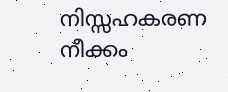നിസ്സഹകരണ നീക്കം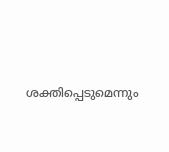ശക്തിപ്പെടുമെന്നും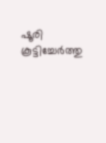ഷൂരി കൂട്ടിച്ചേര്‍ത്തു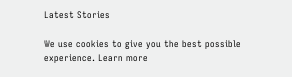Latest Stories

We use cookies to give you the best possible experience. Learn more